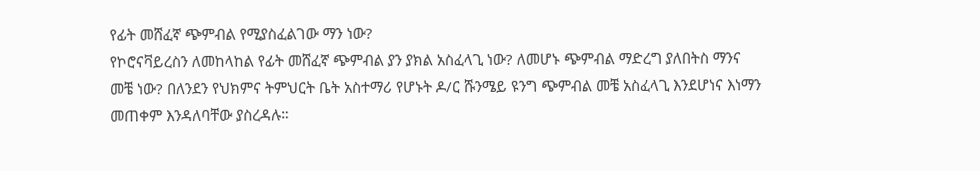የፊት መሸፈኛ ጭምብል የሚያስፈልገው ማን ነው?
የኮሮናቫይረስን ለመከላከል የፊት መሸፈኛ ጭምብል ያን ያክል አስፈላጊ ነው? ለመሆኑ ጭምብል ማድረግ ያለበትስ ማንና መቼ ነው? በለንደን የህክምና ትምህርት ቤት አስተማሪ የሆኑት ዶ/ር ሹንሜይ ዩንግ ጭምብል መቼ አስፈላጊ እንደሆነና እነማን መጠቀም እንዳለባቸው ያስረዳሉ።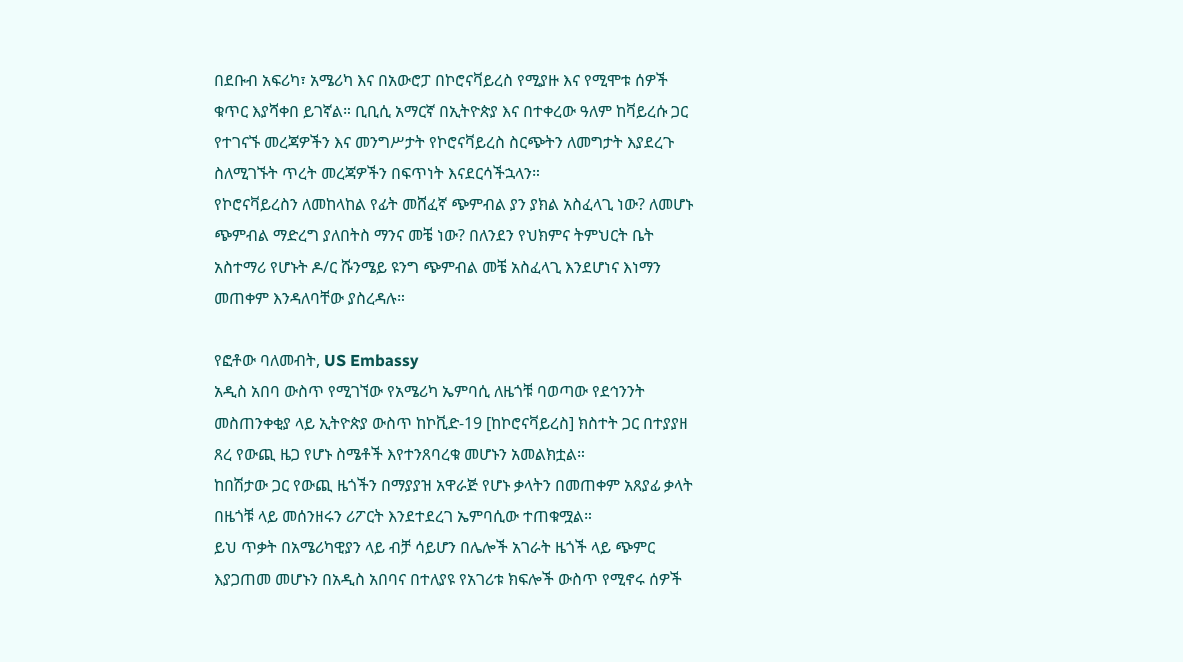በደቡብ አፍሪካ፣ አሜሪካ እና በአውሮፓ በኮሮናቫይረስ የሚያዙ እና የሚሞቱ ሰዎች ቁጥር እያሻቀበ ይገኛል። ቢቢሲ አማርኛ በኢትዮጵያ እና በተቀረው ዓለም ከቫይረሱ ጋር የተገናኙ መረጃዎችን እና መንግሥታት የኮሮናቫይረስ ስርጭትን ለመግታት እያደረጉ ስለሚገኙት ጥረት መረጃዎችን በፍጥነት እናደርሳችኋላን።
የኮሮናቫይረስን ለመከላከል የፊት መሸፈኛ ጭምብል ያን ያክል አስፈላጊ ነው? ለመሆኑ ጭምብል ማድረግ ያለበትስ ማንና መቼ ነው? በለንደን የህክምና ትምህርት ቤት አስተማሪ የሆኑት ዶ/ር ሹንሜይ ዩንግ ጭምብል መቼ አስፈላጊ እንደሆነና እነማን መጠቀም እንዳለባቸው ያስረዳሉ።

የፎቶው ባለመብት, US Embassy
አዲስ አበባ ውስጥ የሚገኘው የአሜሪካ ኤምባሲ ለዜጎቹ ባወጣው የደኅንንት መስጠንቀቂያ ላይ ኢትዮጵያ ውስጥ ከኮቪድ-19 [ከኮሮናቫይረስ] ክስተት ጋር በተያያዘ ጸረ የውጪ ዜጋ የሆኑ ስሜቶች እየተንጸባረቁ መሆኑን አመልክቷል።
ከበሽታው ጋር የውጪ ዜጎችን በማያያዝ አዋራጅ የሆኑ ቃላትን በመጠቀም አጸያፊ ቃላት በዜጎቹ ላይ መሰንዘሩን ሪፖርት እንደተደረገ ኤምባሲው ተጠቁሟል።
ይህ ጥቃት በአሜሪካዊያን ላይ ብቻ ሳይሆን በሌሎች አገራት ዜጎች ላይ ጭምር እያጋጠመ መሆኑን በአዲስ አበባና በተለያዩ የአገሪቱ ክፍሎች ውስጥ የሚኖሩ ሰዎች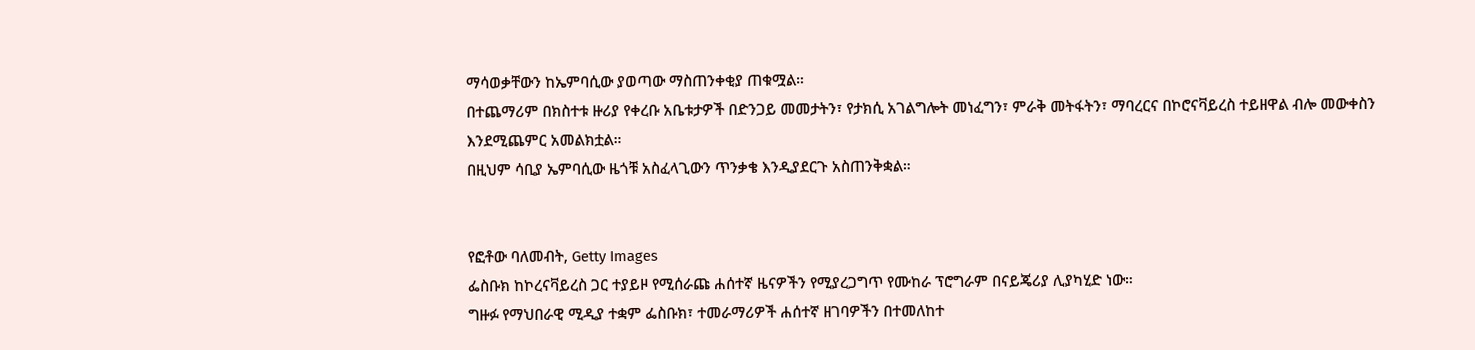ማሳወቃቸውን ከኤምባሲው ያወጣው ማስጠንቀቂያ ጠቁሟል።
በተጨማሪም በክስተቱ ዙሪያ የቀረቡ አቤቱታዎች በድንጋይ መመታትን፣ የታክሲ አገልግሎት መነፈግን፣ ምራቅ መትፋትን፣ ማባረርና በኮሮናቫይረስ ተይዘዋል ብሎ መውቀስን እንደሚጨምር አመልክቷል።
በዚህም ሳቢያ ኤምባሲው ዜጎቹ አስፈላጊውን ጥንቃቄ እንዲያደርጉ አስጠንቅቋል።


የፎቶው ባለመብት, Getty Images
ፌስቡክ ከኮረናቫይረስ ጋር ተያይዞ የሚሰራጩ ሐሰተኛ ዜናዎችን የሚያረጋግጥ የሙከራ ፕሮግራም በናይጄሪያ ሊያካሂድ ነው።
ግዙፉ የማህበራዊ ሚዲያ ተቋም ፌስቡክ፣ ተመራማሪዎች ሐሰተኛ ዘገባዎችን በተመለከተ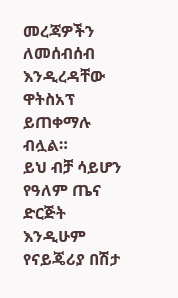መረጃዎችን ለመሰብሰብ እንዲረዳቸው ዋትስአፕ ይጠቀማሉ ብሏል።
ይህ ብቻ ሳይሆን የዓለም ጤና ድርጅት እንዲሁም የናይጄሪያ በሽታ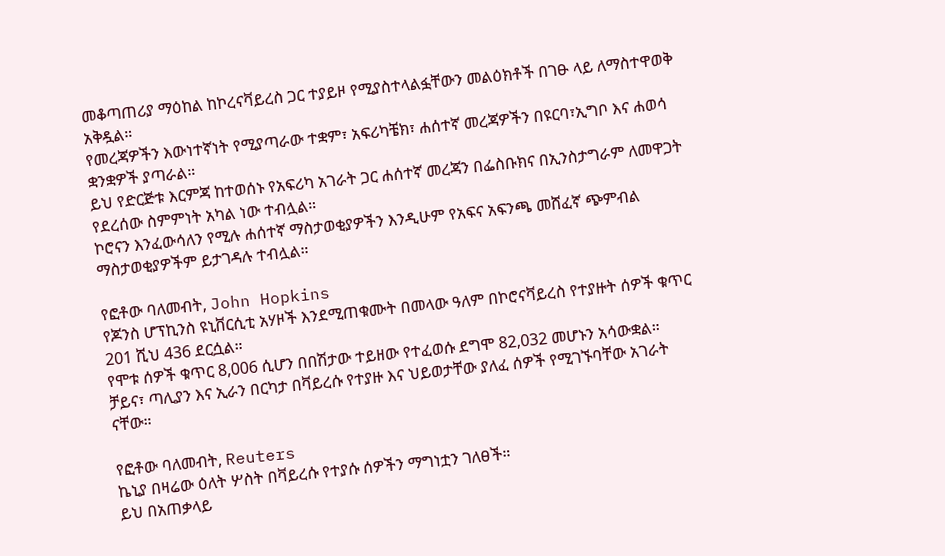መቆጣጠሪያ ማዕከል ከኮረናቫይረስ ጋር ተያይዞ የሚያስተላልፏቸውን መልዕክቶች በገፁ ላይ ለማስተዋወቅ አቅዷል።
የመረጃዎችን እውነተኛነት የሚያጣራው ተቋም፣ አፍሪካቼክ፣ ሐሰተኛ መረጃዎችን በዩርባ፣ኢግቦ እና ሐወሳ ቋንቋዎች ያጣራል።
ይህ የድርጅቱ እርምጃ ከተወሰኑ የአፍሪካ አገራት ጋር ሐሰተኛ መረጃን በፌስቡክና በኢንስታግራም ለመዋጋት የደረሰው ስምምነት አካል ነው ተብሏል።
ኮሮናን እንፈውሳለን የሚሉ ሐሰተኛ ማስታወቂያዎችን እንዲሁም የአፍና አፍንጫ መሸፈኛ ጭምብል ማስታወቂያዎችም ይታገዳሉ ተብሏል።

የፎቶው ባለመብት, John Hopkins
የጆንስ ሆፕኪንስ ዩኒቨርሲቲ አሃዞች እንደሚጠቁሙት በመላው ዓለም በኮሮናቫይረስ የተያዙት ሰዎች ቁጥር 201 ሺህ 436 ደርሷል።
የሞቱ ሰዎች ቁጥር 8,006 ሲሆን በበሽታው ተይዘው የተፈወሱ ደግሞ 82,032 መሆኑን አሳውቋል።
ቻይና፣ ጣሊያን እና ኢራን በርካታ በቫይረሱ የተያዙ እና ህይወታቸው ያለፈ ሰዎች የሚገኙባቸው አገራት ናቸው።

የፎቶው ባለመብት, Reuters
ኬኒያ በዛሬው ዕለት ሦስት በቫይረሱ የተያሱ ሰዎችን ማግነቷን ገለፀች።
ይህ በአጠቃላይ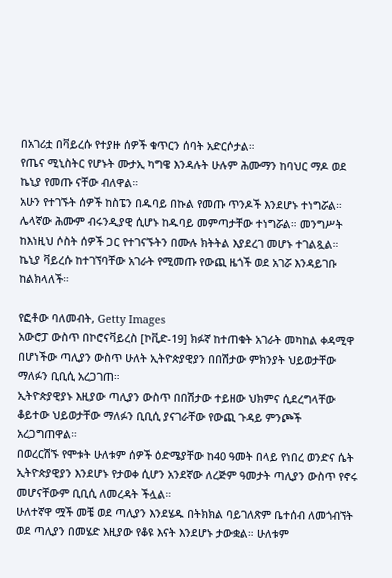በአገሪቷ በቫይረሱ የተያዙ ሰዎች ቁጥርን ሰባት አድርሶታል።
የጤና ሚኒስትር የሆኑት ሙታኢ ካግዌ እንዳሉት ሁሉም ሕሙማን ከባህር ማዶ ወደ ኬኒያ የመጡ ናቸው ብለዋል።
አሁን የተገኙት ሰዎች ከስፔን በዱባይ በኩል የመጡ ጥንዶች እንደሆኑ ተነግሯል።
ሌላኛው ሕሙም ብሩንዲያዊ ሲሆኑ ከዱባይ መምጣታቸው ተነግሯል። መንግሥት ከእነዚህ ሶስት ሰዎች ጋር የተገናኙትን በሙሉ ክትትል እያደረገ መሆኑ ተገልጿል።
ኬኒያ ቫይረሱ ከተገኘባቸው አገራት የሚመጡ የውጪ ዜጎች ወደ አገሯ እንዳይገቡ ከልክላለች።

የፎቶው ባለመብት, Getty Images
አውሮፓ ውስጥ በኮሮናቫይረስ [ኮቪድ-19] ክፉኛ ከተጠቁት አገራት መካከል ቀዳሚዋ በሆነችው ጣሊያን ውስጥ ሁለት ኢትዮጵያዊያን በበሽታው ምክንያት ህይወታቸው ማለፉን ቢቢሲ አረጋገጠ።
ኢትዮጵያዊያኑ እዚያው ጣሊያን ውስጥ በበሽታው ተይዘው ህክምና ሲደረግላቸው ቆይተው ህይወታቸው ማለፉን ቢቢሲ ያናገራቸው የውጪ ጉዳይ ምንጮች አረጋግጠዋል።
በወረርሽኙ የሞቱት ሁለቱም ሰዎች ዕድሜያቸው ከ40 ዓመት በላይ የነበረ ወንድና ሴት ኢትዮጵያዊያን እንደሆኑ የታወቀ ሲሆን አንደኛው ለረጅም ዓመታት ጣሊያን ውስጥ የኖሩ መሆናቸውም ቢቢሲ ለመረዳት ችሏል።
ሁለተኛዋ ሟች መቼ ወደ ጣሊያን እንደሄዱ በትክክል ባይገለጽም ቤተሰብ ለመጎብኘት ወደ ጣሊያን በመሄድ እዚያው የቆዩ እናት እንደሆኑ ታውቋል። ሁለቱም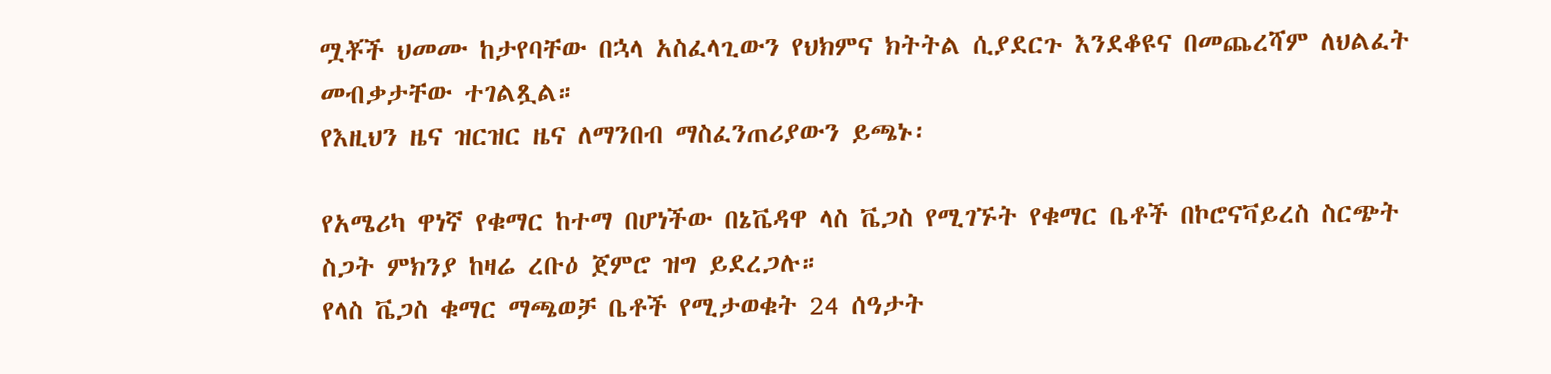ሟቾች ህመሙ ከታየባቸው በኋላ አስፈላጊውን የህክምና ክትትል ሲያደርጉ እንደቆዩና በመጨረሻም ለህልፈት መብቃታቸው ተገልጿል።
የእዚህን ዜና ዝርዝር ዜና ለማንበብ ማስፈንጠሪያውን ይጫኑ፡

የአሜሪካ ዋነኛ የቁማር ከተማ በሆነችው በኔቬዳዋ ላስ ቬጋስ የሚገኙት የቁማር ቤቶች በኮሮናቫይረስ ስርጭት ስጋት ምክንያ ከዛሬ ረቡዕ ጀምሮ ዝግ ይደረጋሉ።
የላስ ቬጋስ ቁማር ማጫወቻ ቤቶች የሚታወቁት 24 ሰዓታት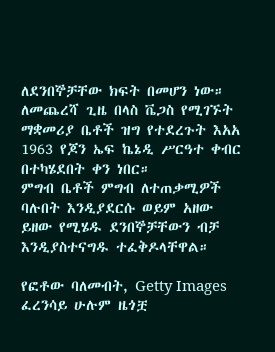ለደንበኞቻቸው ክፍት በመሆን ነው።
ለመጨረሻ ጊዜ በላስ ቬጋስ የሚገኙት ማቋመሪያ ቤቶች ዝግ የተደረጉት እአአ 1963 የጆን ኤፍ ኬኔዲ ሥርዓተ ቀብር በተካሄደበት ቀን ነበር።
ምግብ ቤቶች ምግብ ለተጠቃሚዎች ባሉበት እንዲያደርሱ ወይም አዘው ይዘው የሚሄዱ ደንበኞቻቸውን ብቻ እንዲያስተናግዱ ተፈቅዶላቸዋል።

የፎቶው ባለመብት, Getty Images
ፈረንሳይ ሁሉም ዜጎቿ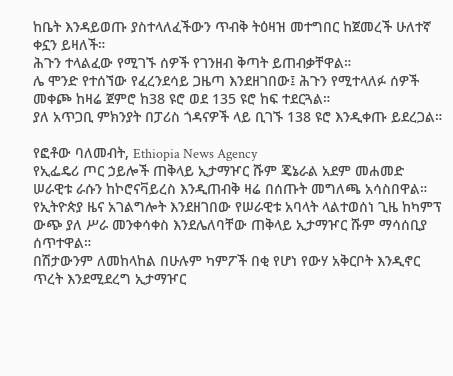ከቤት እንዳይወጡ ያስተላለፈችውን ጥብቅ ትዕዛዝ መተግበር ከጀመረች ሁለተኛ ቀኗን ይዛለች።
ሕጉን ተላልፈው የሚገኙ ሰዎች የገንዘብ ቅጣት ይጠብቃቸዋል።
ሌ ሞንድ የተሰኘው የፈረንደሳይ ጋዜጣ እንደዘገበው፤ ሕጉን የሚተላለፉ ሰዎች መቀጮ ከዛሬ ጀምሮ ከ38 ዩሮ ወደ 135 ዩሮ ከፍ ተደርጓል።
ያለ አጥጋቢ ምክንያት በፓሪስ ጎዳናዎች ላይ ቢገኙ 138 ዩሮ እንዲቀጡ ይደረጋል።

የፎቶው ባለመብት, Ethiopia News Agency
የኢፌዴሪ ጦር ኃይሎች ጠቅላይ ኢታማዦር ሹም ጄኔራል አደም መሐመድ ሠራዊቱ ራሱን ከኮሮናቫይረስ እንዲጠብቅ ዛሬ በሰጡት መግለጫ አሳስበዋል።
የኢትዮጵያ ዜና አገልግሎት እንደዘገበው የሠራዊቱ አባላት ላልተወሰነ ጊዜ ከካምፕ ውጭ ያለ ሥራ መንቀሳቀስ እንደሌለባቸው ጠቅላይ ኢታማዦር ሹም ማሳሰቢያ ሰጥተዋል።
በሽታውንም ለመከላከል በሁሉም ካምፖች በቂ የሆነ የውሃ አቅርቦት እንዲኖር ጥረት እንደሚደረግ ኢታማዦር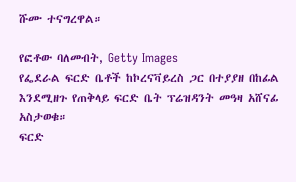ሹሙ ተናግረዋል።

የፎቶው ባለመብት, Getty Images
የፌደራል ፍርድ ቤቶች ከኮረናቫይረስ ጋር በተያያዘ በከፊል እንደሚዘጉ የጠቅላይ ፍርድ ቤት ፕሬዝዳንት መዓዛ አሸናፊ አስታወቁ።
ፍርድ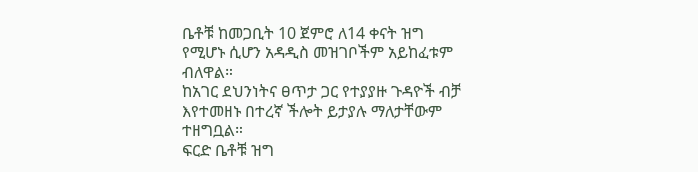ቤቶቹ ከመጋቢት 10 ጀምሮ ለ14 ቀናት ዝግ የሚሆኑ ሲሆን አዳዲስ መዝገቦችም አይከፈቱም ብለዋል።
ከአገር ደህንነትና ፀጥታ ጋር የተያያዙ ጉዳዮች ብቻ እየተመዘኑ በተረኛ ችሎት ይታያሉ ማለታቸውም ተዘግቧል።
ፍርድ ቤቶቹ ዝግ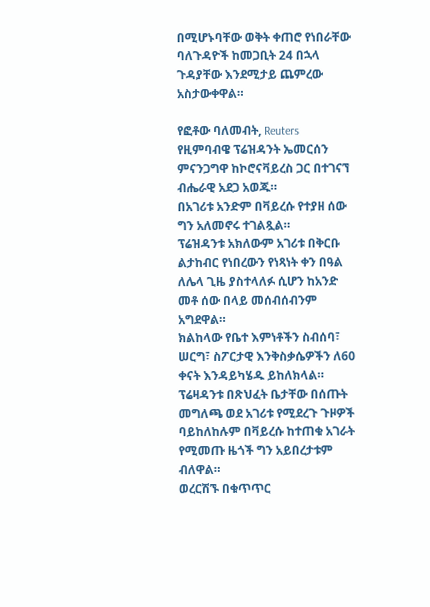በሚሆኑባቸው ወቅት ቀጠሮ የነበራቸው ባለጉዳዮች ከመጋቢት 24 በኋላ ጉዳያቸው እንደሚታይ ጨምረው አስታውቀዋል።

የፎቶው ባለመብት, Reuters
የዚምባብዌ ፕሬዝዳንት ኤመርሰን ምናንጋግዋ ከኮሮናቫይረስ ጋር በተገናኘ ብሔራዊ አደጋ አወጁ።
በአገሪቱ አንድም በቫይረሱ የተያዘ ሰው ግን አለመኖሩ ተገልጿል።
ፕሬዝዳንቱ አክለውም አገሪቱ በቅርቡ ልታከብር የነበረውን የነጻነት ቀን በዓል ለሌላ ጊዜ ያስተላለፉ ሲሆን ከአንድ መቶ ሰው በላይ መሰብሰብንም አግደዋል።
ክልከላው የቤተ እምነቶችን ስብሰባ፣ ሠርግ፣ ስፖርታዊ እንቅስቃሴዎችን ለ60 ቀናት እንዳይካሄዱ ይከለክላል።
ፕሬዛዳንቱ በጽህፈት ቤታቸው በሰጡት መግለጫ ወደ አገሪቱ የሚደረጉ ጉዞዎች ባይከለከሉም በቫይረሱ ከተጠቁ አገራት የሚመጡ ዜጎች ግን አይበረታቱም ብለዋል።
ወረርሽኙ በቁጥጥር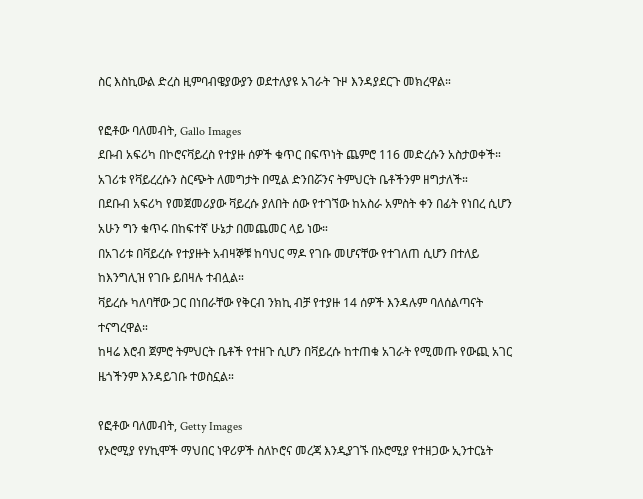ስር እስኪውል ድረስ ዚምባብዌያውያን ወደተለያዩ አገራት ጉዞ እንዳያደርጉ መክረዋል።

የፎቶው ባለመብት, Gallo Images
ደቡብ አፍሪካ በኮሮናቫይረስ የተያዙ ሰዎች ቁጥር በፍጥነት ጨምሮ 116 መድረሱን አስታወቀች።
አገሪቱ የቫይረረሱን ስርጭት ለመግታት በሚል ድንበሯንና ትምህርት ቤቶችንም ዘግታለች።
በደቡብ አፍሪካ የመጀመሪያው ቫይረሱ ያለበት ሰው የተገኘው ከአስራ አምስት ቀን በፊት የነበረ ሲሆን አሁን ግን ቁጥሩ በከፍተኛ ሁኔታ በመጨመር ላይ ነው።
በአገሪቱ በቫይረሱ የተያዙት አብዛኞቹ ከባህር ማዶ የገቡ መሆናቸው የተገለጠ ሲሆን በተለይ ከእንግሊዝ የገቡ ይበዛሉ ተብሏል።
ቫይረሱ ካለባቸው ጋር በነበራቸው የቅርብ ንክኪ ብቻ የተያዙ 14 ሰዎች እንዳሉም ባለሰልጣናት ተናግረዋል።
ከዛሬ እሮብ ጀምሮ ትምህርት ቤቶች የተዘጉ ሲሆን በቫይረሱ ከተጠቁ አገራት የሚመጡ የውጪ አገር ዜጎችንም እንዳይገቡ ተወስኗል።

የፎቶው ባለመብት, Getty Images
የኦሮሚያ የሃኪሞች ማህበር ነዋሪዎች ስለኮሮና መረጃ እንዲያገኙ በኦሮሚያ የተዘጋው ኢንተርኔት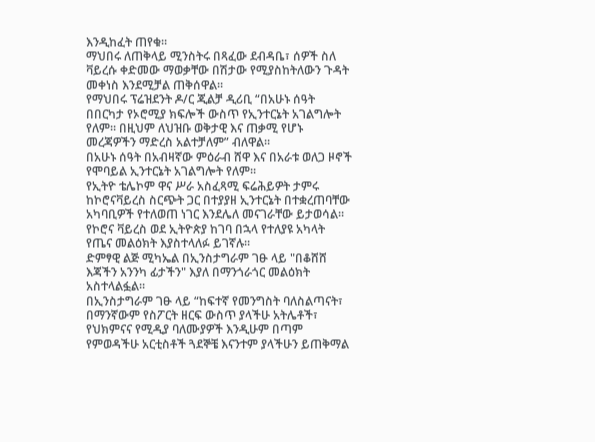እንዲከፈት ጠየቁ።
ማህበሩ ለጠቅላይ ሚንስትሩ በጻፈው ደብዳቤ፣ ሰዎች ስለ ቫይረሱ ቀድመው ማወቃቸው በሽታው የሚያስከትለውን ጉዳት መቀነስ እንደሚቻል ጠቅሰዋል።
የማህበሩ ፕሬዝደንት ዶ/ር ጂልቻ ዲሪቢ “በአሁኑ ሰዓት በበርካታ የኦሮሚያ ክፍሎች ውስጥ የኢንተርኔት አገልግሎት የለም። በዚህም ለህዝቡ ወቅታዊ እና ጠቃሚ የሆኑ መረጃዎችን ማድረስ አልተቻለም” ብለዋል።
በአሁኑ ሰዓት በአብዛኛው ምዕራብ ሸዋ እና በአራቱ ወለጋ ዞኖች የሞባይል ኢንተርኔት አገልግሎት የለም።
የኢትዮ ቴሌኮም ዋና ሥራ አስፈጻሚ ፍሬሕይዎት ታምሩ ከኮሮናቫይረስ ስርጭት ጋር በተያያዘ ኢንተርኔት በተቋረጠባቸው አካባቢዎች የተለወጠ ነገር እንደሌለ መናገራቸው ይታወሳል።
የኮሮና ቫይረስ ወደ ኢትዮጵያ ከገባ በኋላ የተለያዩ አካላት የጤና መልዕክት እያስተላለፉ ይገኛሉ።
ድምፃዊ ልጅ ሚካኤል በኢንስታግራም ገፁ ላይ "በቆሸሸ እጃችን አንንካ ፊታችን" እያለ በማንጎራጎር መልዕክት አስተላልፏል።
በኢንስታግራም ገፁ ላይ “ከፍተኛ የመንግስት ባለስልጣናት፣ በማንኛውም የስፖርት ዘርፍ ውስጥ ያላችሁ አትሌቶች፣ የህክምናና የሚዲያ ባለሙያዎች እንዲሁም በጣም የምወዳችሁ አርቲስቶች ጓደኞቼ እናንተም ያላችሁን ይጠቅማል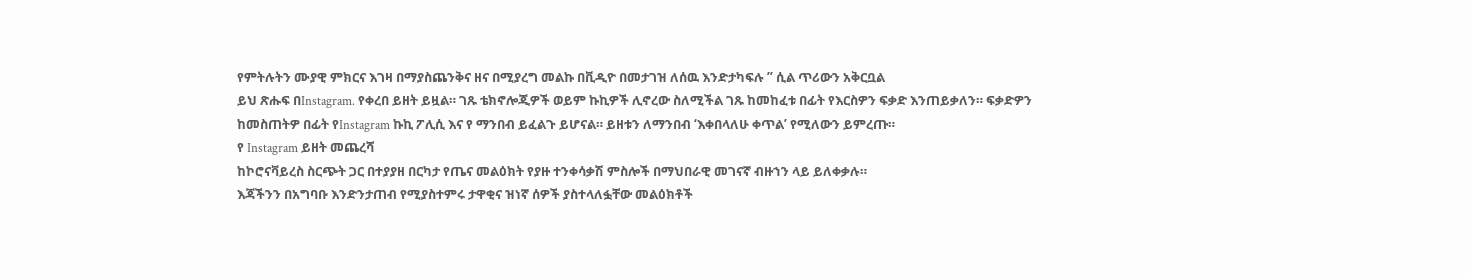የምትሉትን ሙያዊ ምክርና እገዛ በማያስጨንቅና ዘና በሚያረግ መልኩ በቪዲዮ በመታገዝ ለሰዉ እንድታካፍሉ ” ሲል ጥሪውን አቅርቧል
ይህ ጽሑፍ በInstagram. የቀረበ ይዘት ይዟል። ገጹ ቴክኖሎጂዎች ወይም ኩኪዎች ሊኖረው ስለሚችል ገጹ ከመከፈቱ በፊት የእርስዎን ፍቃድ እንጠይቃለን። ፍቃድዎን ከመስጠትዎ በፊት የInstagram ኩኪ ፖሊሲ እና የ ማንበብ ይፈልጉ ይሆናል። ይዘቱን ለማንበብ ‘እቀበላለሁ ቀጥል’ የሚለውን ይምረጡ።
የ Instagram ይዘት መጨረሻ
ከኮሮናቫይረስ ስርጭት ጋር በተያያዘ በርካታ የጤና መልዕክት የያዙ ተንቀሳቃሽ ምስሎች በማህበራዊ መገናኛ ብዙኀን ላይ ይለቀቃሉ።
እጃችንን በአግባቡ እንድንታጠብ የሚያስተምሩ ታዋቂና ዝነኛ ሰዎች ያስተላለፏቸው መልዕክቶች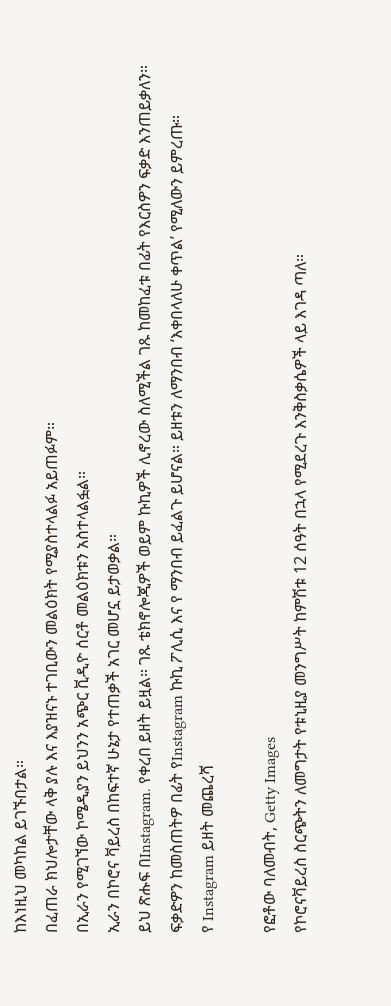ከእነዚህ መካከል ይገኙበታል።
በፈጠራ ክህሎታቸው ላቅ ያሉ እና እያዝናኑ ተገቢውን መልዕክት የሚያስተላልፉ አይጠፉም።
በኢራን የሚገኘው ኮሜዲያን ይህንን አጭር ቪዲዮ ሰርቶ መልዕክቱን አስተላልፏል።
ኢራን በኮሮና ቫይረስ በከፍተኛ ሁኔታ የተጠቃች አገር መሆኗ ይታወቃል።
ይህ ጽሑፍ በInstagram. የቀረበ ይዘት ይዟል። ገጹ ቴክኖሎጂዎች ወይም ኩኪዎች ሊኖረው ስለሚችል ገጹ ከመከፈቱ በፊት የእርስዎን ፍቃድ እንጠይቃለን። ፍቃድዎን ከመስጠትዎ በፊት የInstagram ኩኪ ፖሊሲ እና የ ማንበብ ይፈልጉ ይሆናል። ይዘቱን ለማንበብ ‘እቀበላለሁ ቀጥል’ የሚለውን ይምረጡ።
የ Instagram ይዘት መጨረሻ

የፎቶው ባለመብት, Getty Images
የኮሮናቫይረስ ስርጭትን ለመግታት የቱኒዚያ መንግሥት ከምሽቱ 12 ሰዓት በኋላ የሚደረጉ እንቅስቃሴዎች ላይ እገዳ ጣለ።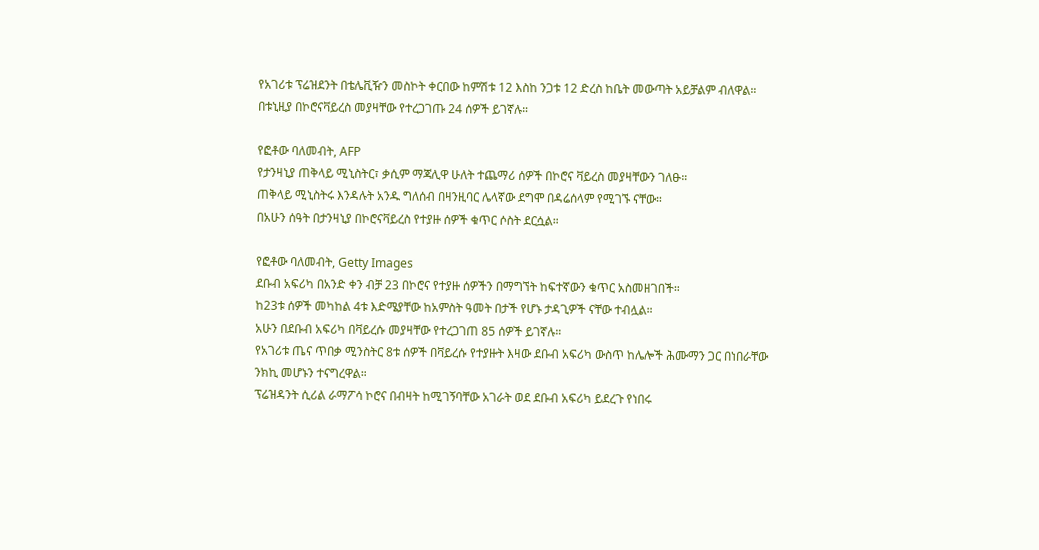የአገሪቱ ፕሬዝደንት በቴሌቪዥን መስኮት ቀርበው ከምሽቱ 12 እስከ ንጋቱ 12 ድረስ ከቤት መውጣት አይቻልም ብለዋል።
በቱኒዚያ በኮሮናቫይረስ መያዛቸው የተረጋገጡ 24 ሰዎች ይገኛሉ።

የፎቶው ባለመብት, AFP
የታንዛኒያ ጠቅላይ ሚኒስትር፣ ቃሲም ማጃሊዋ ሁለት ተጨማሪ ሰዎች በኮሮና ቫይረስ መያዛቸውን ገለፁ።
ጠቅላይ ሚኒስትሩ እንዳሉት አንዱ ግለሰብ በዛንዚባር ሌላኛው ደግሞ በዳሬሰላም የሚገኙ ናቸው።
በአሁን ሰዓት በታንዛኒያ በኮሮናቫይረስ የተያዙ ሰዎች ቁጥር ሶስት ደርሷል።

የፎቶው ባለመብት, Getty Images
ደቡብ አፍሪካ በአንድ ቀን ብቻ 23 በኮሮና የተያዙ ሰዎችን በማግኘት ከፍተኛውን ቁጥር አስመዘገበች።
ከ23ቱ ሰዎች መካከል 4ቱ እድሜያቸው ከአምስት ዓመት በታች የሆኑ ታዳጊዎች ናቸው ተብሏል።
አሁን በደቡብ አፍሪካ በቫይረሱ መያዛቸው የተረጋገጠ 85 ሰዎች ይገኛሉ።
የአገሪቱ ጤና ጥበቃ ሚንስትር 8ቱ ሰዎች በቫይረሱ የተያዙት እዛው ደቡብ አፍሪካ ውስጥ ከሌሎች ሕሙማን ጋር በነበራቸው ንክኪ መሆኑን ተናግረዋል።
ፕሬዝዳንት ሲሪል ራማፖሳ ኮሮና በብዛት ከሚገኝባቸው አገራት ወደ ደቡብ አፍሪካ ይደረጉ የነበሩ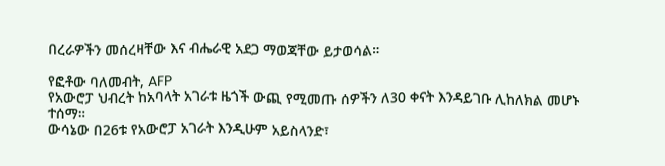በረራዎችን መሰረዛቸው እና ብሔራዊ አደጋ ማወጃቸው ይታወሳል።

የፎቶው ባለመብት, AFP
የአውሮፓ ህብረት ከአባላት አገራቱ ዜጎች ውጪ የሚመጡ ሰዎችን ለ30 ቀናት እንዳይገቡ ሊከለክል መሆኑ ተሰማ።
ውሳኔው በ26ቱ የአውሮፓ አገራት እንዲሁም አይስላንድ፣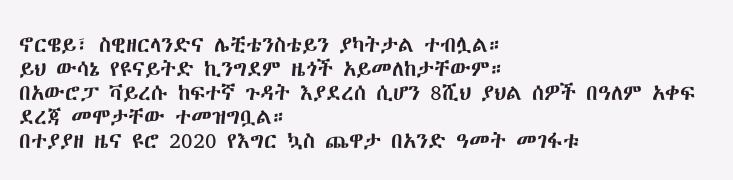ኖርዌይ፣ ስዊዘርላንድና ሌቺቴንስቴይን ያካትታል ተብሏል።
ይህ ውሳኔ የዩናይትድ ኪንግደም ዜጎች አይመለከታቸውም።
በአውሮፓ ቫይረሱ ከፍተኛ ጉዳት እያደረሰ ሲሆን 8ሺህ ያህል ሰዎች በዓለም አቀፍ ደረጃ መሞታቸው ተመዝግቧል።
በተያያዘ ዜና ዩሮ 2020 የእግር ኳስ ጨዋታ በአንድ ዓመት መገፋቱ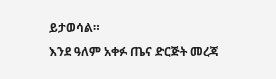ይታወሳል።
እንደ ዓለም አቀፉ ጤና ድርጅት መረጃ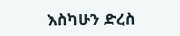እስካሁን ድረስ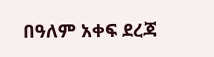በዓለም አቀፍ ደረጃ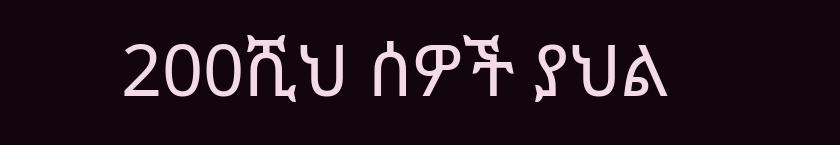200ሺህ ሰዎች ያህል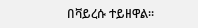በቫይረሱ ተይዘዋል።